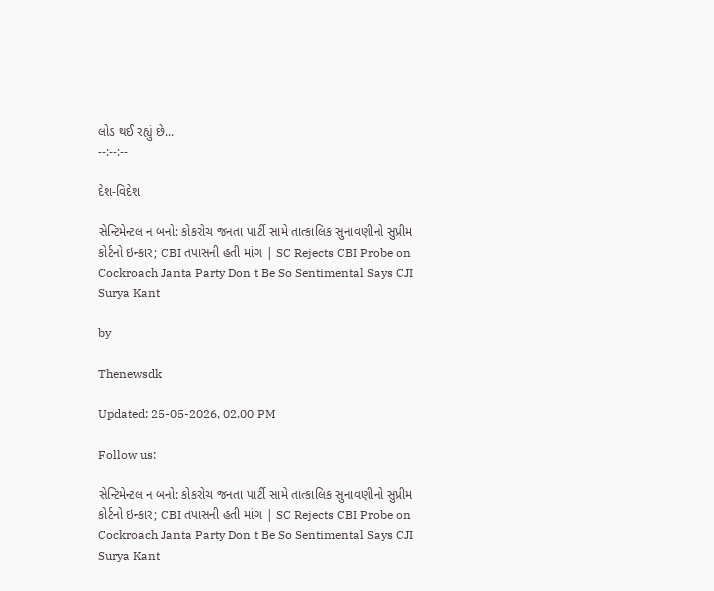લોડ થઈ રહ્યું છે...
--:--:--

દેશ-વિદેશ

સેન્ટિમેન્ટલ ન બનો: કોકરોચ જનતા પાર્ટી સામે તાત્કાલિક સુનાવણીનો સુપ્રીમ કોર્ટનો ઇન્કાર; CBI તપાસની હતી માંગ | SC Rejects CBI Probe on Cockroach Janta Party Don t Be So Sentimental Says CJI Surya Kant

by

Thenewsdk

Updated: 25-05-2026, 02.00 PM

Follow us:

સેન્ટિમેન્ટલ ન બનો: કોકરોચ જનતા પાર્ટી સામે તાત્કાલિક સુનાવણીનો સુપ્રીમ કોર્ટનો ઇન્કાર; CBI તપાસની હતી માંગ | SC Rejects CBI Probe on Cockroach Janta Party Don t Be So Sentimental Says CJI Surya Kant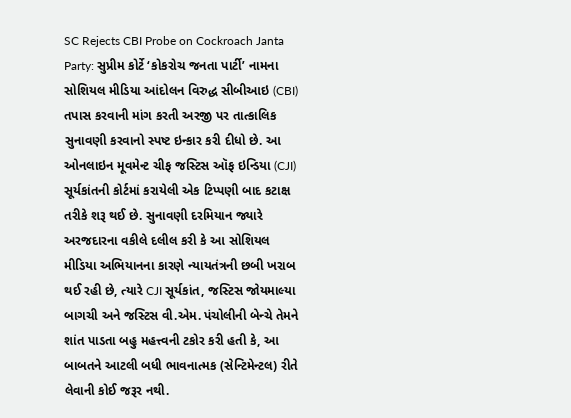SC Rejects CBI Probe on Cockroach Janta Party: સુપ્રીમ કોર્ટે ‘કોકરોચ જનતા પાર્ટી’ નામના સોશિયલ મીડિયા આંદોલન વિરુદ્ધ સીબીઆઇ (CBI) તપાસ કરવાની માંગ કરતી અરજી પર તાત્કાલિક સુનાવણી કરવાનો સ્પષ્ટ ઇન્કાર કરી દીધો છે. આ ઓનલાઇન મૂવમેન્ટ ચીફ જસ્ટિસ ઑફ ઇન્ડિયા (CJI) સૂર્યકાંતની કોર્ટમાં કરાયેલી એક ટિપ્પણી બાદ કટાક્ષ તરીકે શરૂ થઈ છે. સુનાવણી દરમિયાન જ્યારે અરજદારના વકીલે દલીલ કરી કે આ સોશિયલ મીડિયા અભિયાનના કારણે ન્યાયતંત્રની છબી ખરાબ થઈ રહી છે, ત્યારે CJI સૂર્યકાંત, જસ્ટિસ જોયમાલ્યા બાગચી અને જસ્ટિસ વી.એમ. પંચોલીની બેન્ચે તેમને શાંત પાડતા બહુ મહત્ત્વની ટકોર કરી હતી કે, આ બાબતને આટલી બધી ભાવનાત્મક (સેન્ટિમેન્ટલ) રીતે લેવાની કોઈ જરૂર નથી.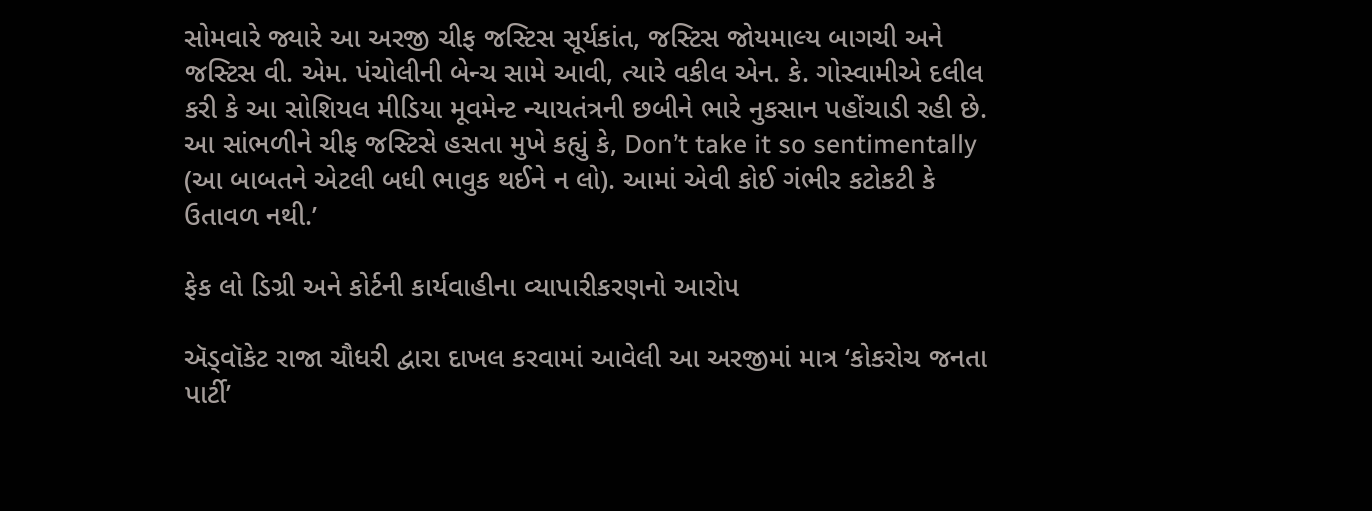સોમવારે જ્યારે આ અરજી ચીફ જસ્ટિસ સૂર્યકાંત, જસ્ટિસ જોયમાલ્ય બાગચી અને જસ્ટિસ વી. એમ. પંચોલીની બેન્ચ સામે આવી, ત્યારે વકીલ એન. કે. ગોસ્વામીએ દલીલ કરી કે આ સોશિયલ મીડિયા મૂવમેન્ટ ન્યાયતંત્રની છબીને ભારે નુકસાન પહોંચાડી રહી છે. આ સાંભળીને ચીફ જસ્ટિસે હસતા મુખે કહ્યું કે, Don’t take it so sentimentally (આ બાબતને એટલી બધી ભાવુક થઈને ન લો). આમાં એવી કોઈ ગંભીર કટોકટી કે ઉતાવળ નથી.’

ફેક લો ડિગ્રી અને કોર્ટની કાર્યવાહીના વ્યાપારીકરણનો આરોપ

ઍડ્વૉકેટ રાજા ચૌધરી દ્વારા દાખલ કરવામાં આવેલી આ અરજીમાં માત્ર ‘કોકરોચ જનતા પાર્ટી’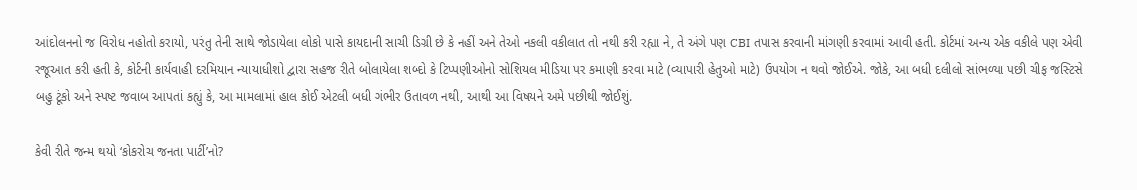આંદોલનનો જ વિરોધ નહોતો કરાયો, પરંતુ તેની સાથે જોડાયેલા લોકો પાસે કાયદાની સાચી ડિગ્રી છે કે નહીં અને તેઓ નકલી વકીલાત તો નથી કરી રહ્યા ને, તે અંગે પણ CBI તપાસ કરવાની માંગણી કરવામાં આવી હતી. કોર્ટમાં અન્ય એક વકીલે પણ એવી રજૂઆત કરી હતી કે, કોર્ટની કાર્યવાહી દરમિયાન ન્યાયાધીશો દ્વારા સહજ રીતે બોલાયેલા શબ્દો કે ટિપ્પણીઓનો સોશિયલ મીડિયા પર કમાણી કરવા માટે (વ્યાપારી હેતુઓ માટે) ઉપયોગ ન થવો જોઈએ. જોકે, આ બધી દલીલો સાંભળ્યા પછી ચીફ જસ્ટિસે બહુ ટૂંકો અને સ્પષ્ટ જવાબ આપતાં કહ્યું કે, આ મામલામાં હાલ કોઈ એટલી બધી ગંભીર ઉતાવળ નથી, આથી આ વિષયને અમે પછીથી જોઈશું.

કેવી રીતે જન્મ થયો ‘કોકરોચ જનતા પાર્ટી’નો?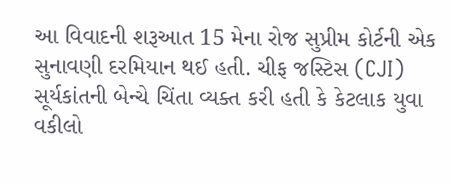આ વિવાદની શરૂઆત 15 મેના રોજ સુપ્રીમ કોર્ટની એક સુનાવણી દરમિયાન થઈ હતી. ચીફ જસ્ટિસ (CJI) સૂર્યકાંતની બેન્ચે ચિંતા વ્યક્ત કરી હતી કે કેટલાક યુવા વકીલો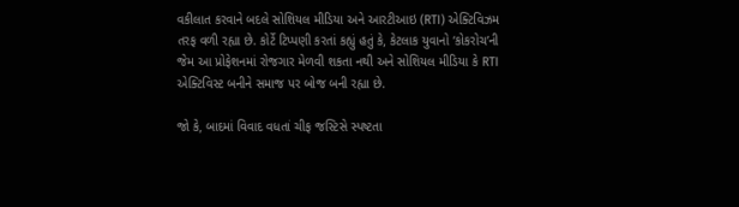વકીલાત કરવાને બદલે સોશિયલ મીડિયા અને આરટીઆઇ (RTI) એક્ટિવિઝમ તરફ વળી રહ્યા છે. કોર્ટે ટિપ્પણી કરતાં કહ્યું હતું કે, કેટલાક યુવાનો ‘કોકરોચ’ની જેમ આ પ્રોફેશનમાં રોજગાર મેળવી શકતા નથી અને સોશિયલ મીડિયા કે RTI એક્ટિવિસ્ટ બનીને સમાજ પર બોજ બની રહ્યા છે.

જો કે, બાદમાં વિવાદ વધતાં ચીફ જસ્ટિસે સ્પષ્ટતા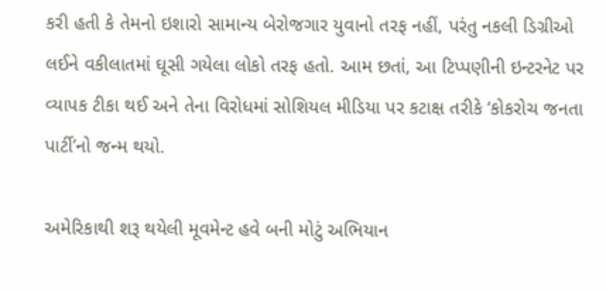કરી હતી કે તેમનો ઇશારો સામાન્ય બેરોજગાર યુવાનો તરફ નહીં, પરંતુ નકલી ડિગ્રીઓ લઈને વકીલાતમાં ઘૂસી ગયેલા લોકો તરફ હતો. આમ છતાં, આ ટિપ્પણીની ઇન્ટરનેટ પર વ્યાપક ટીકા થઈ અને તેના વિરોધમાં સોશિયલ મીડિયા પર કટાક્ષ તરીકે ‘કોકરોચ જનતા પાર્ટી’નો જન્મ થયો.

અમેરિકાથી શરૂ થયેલી મૂવમેન્ટ હવે બની મોટું અભિયાન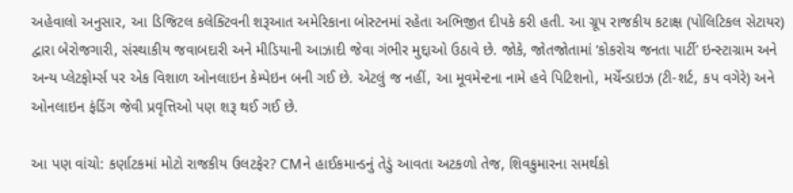અહેવાલો અનુસાર, આ ડિજિટલ કલેક્ટિવની શરૂઆત અમેરિકાના બોસ્ટનમાં રહેતા અભિજીત દીપકે કરી હતી. આ ગ્રૂપ રાજકીય કટાક્ષ (પોલિટિકલ સેટાયર) દ્વારા બેરોજગારી, સંસ્થાકીય જવાબદારી અને મીડિયાની આઝાદી જેવા ગંભીર મુદ્દાઓ ઉઠાવે છે. જોકે, જોતજોતામાં ‘કોકરોચ જનતા પાર્ટી’ ઇન્સ્ટાગ્રામ અને અન્ય પ્લેટફોર્મ્સ પર એક વિશાળ ઓનલાઇન કેમ્પેઇન બની ગઈ છે. એટલું જ નહીં, આ મૂવમેન્ટના નામે હવે પિટિશનો, મર્ચેન્ડાઇઝ (ટી-શર્ટ, કપ વગેરે) અને ઓનલાઇન ફંડિંગ જેવી પ્રવૃત્તિઓ પણ શરૂ થઈ ગઈ છે.

આ પણ વાંચો: કર્ણાટકમાં મોટો રાજકીય ઉલટફેર? CMને હાઈકમાન્ડનું તેડું આવતા અટકળો તેજ, શિવકુમારના સમર્થકો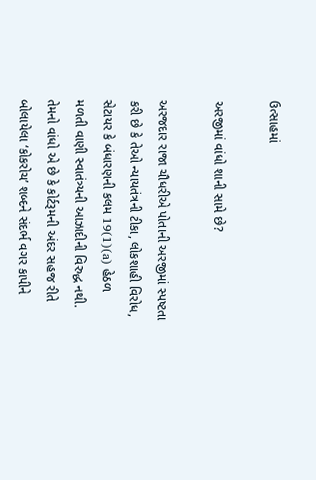ઉત્સાહમાં

અરજીમાં વાંધો શાની સામે છે?

અરજદાર રાજા ચૌધરીએ પોતાની અરજીમાં સ્પષ્ટતા કરી છે કે તેઓ ન્યાયતંત્રની ટીકા, લોકશાહી વિરોધ, સેટાયર કે બંધારણની કલમ 19(1)(a) હેઠળ મળતી વાણી સ્વાતંત્ર્યની આઝાદીની વિરુદ્ધ નથી. તેમનો વાંધો એ છે કે કોર્ટરૂમની અંદર સહજ રીતે બોલાયેલા ‘કોકરોચ’ શબ્દને સંદર્ભ વગર કાપીને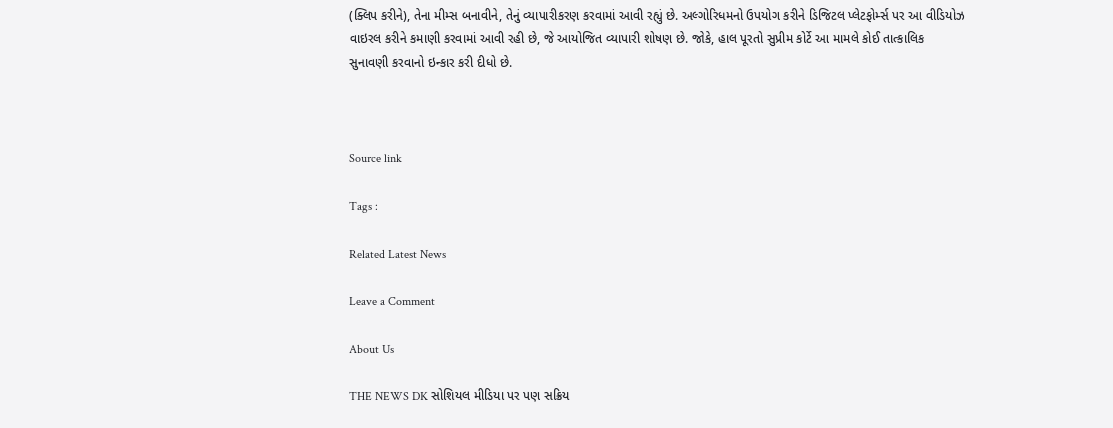(ક્લિપ કરીને), તેના મીમ્સ બનાવીને, તેનું વ્યાપારીકરણ કરવામાં આવી રહ્યું છે. અલ્ગોરિધમનો ઉપયોગ કરીને ડિજિટલ પ્લેટફોર્મ્સ પર આ વીડિયોઝ વાઇરલ કરીને કમાણી કરવામાં આવી રહી છે, જે આયોજિત વ્યાપારી શોષણ છે. જોકે, હાલ પૂરતો સુપ્રીમ કોર્ટે આ મામલે કોઈ તાત્કાલિક સુનાવણી કરવાનો ઇન્કાર કરી દીધો છે.



Source link

Tags :

Related Latest News

Leave a Comment

About Us

THE NEWS DK સોશિયલ મીડિયા પર પણ સક્રિય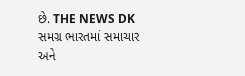છે. THE NEWS DK સમગ્ર ભારતમાં સમાચાર અને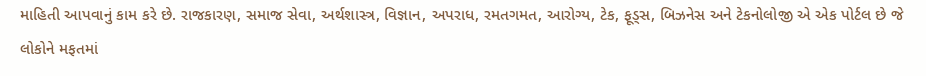માહિતી આપવાનું કામ કરે છે. રાજકારણ, સમાજ સેવા, અર્થશાસ્ત્ર, વિજ્ઞાન, અપરાધ, રમતગમત, આરોગ્ય, ટેક, ફૂડ્સ, બિઝનેસ અને ટેકનોલોજી એ એક પોર્ટલ છે જે લોકોને મફતમાં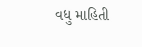વધુ માહિતી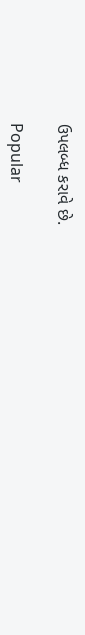ઉપલબ્ધ કરાવે છે.

Popular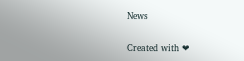News

Created with ❤